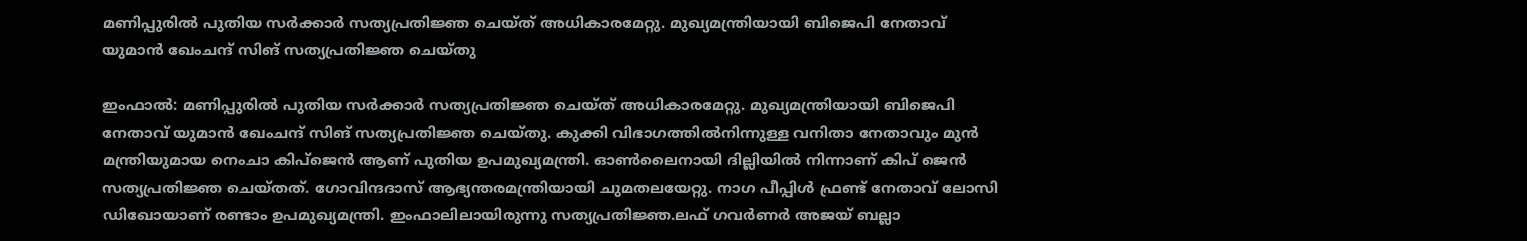മണിപ്പുരിൽ പുതിയ സർക്കാർ സത്യപ്രതിജ്ഞ ചെയ്ത് അധികാരമേറ്റു. മുഖ്യമന്ത്രിയായി ബിജെപി നേതാവ് യുമാൻ ഖേംചന്ദ് സിങ് സത്യപ്രതിജ്ഞ ചെയ്തു

ഇംഫാല്‍: മണിപ്പുരിൽ പുതിയ സർക്കാർ സത്യപ്രതിജ്ഞ ചെയ്ത് അധികാരമേറ്റു. മുഖ്യമന്ത്രിയായി ബിജെപി നേതാവ് യുമാൻ ഖേംചന്ദ് സിങ് സത്യപ്രതിജ്ഞ ചെയ്തു. കുക്കി വിഭാഗത്തിൽനിന്നുള്ള വനിതാ നേതാവും മുൻ മന്ത്രിയുമായ നെംചാ കിപ്ജെൻ ആണ് പുതിയ ഉപമുഖ്യമന്ത്രി. ഓൺലൈനായി ദില്ലിയിൽ നിന്നാണ് കിപ് ജെൻ സത്യപ്രതിജ്ഞ ചെയ്തത്. ഗോവിന്ദദാസ് ആഭ്യന്തരമന്ത്രിയായി ചുമതലയേറ്റു. നാഗ പീപ്പിള്‍ ഫ്രണ്ട് നേതാവ് ലോസി ഡിഖോയാണ് രണ്ടാം ഉപമുഖ്യമന്ത്രി. ഇംഫാലിലായിരുന്നു സത്യപ്രതിജ്ഞ.ലഫ് ഗവർണർ അജയ് ബല്ലാ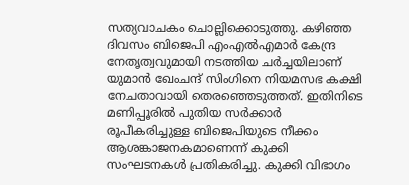സത്യവാചകം ചൊല്ലിക്കൊടുത്തു. കഴിഞ്ഞ ദിവസം ബിജെപി എംഎല്‍എമാര്‍ കേന്ദ്ര നേതൃത്വവുമായി നടത്തിയ ചര്‍ച്ചയിലാണ് യുമാന്‍ ഖേംചന്ദ് സിംഗിനെ നിയമസഭ കക്ഷി നേചതാവായി തെരഞ്ഞെടുത്തത്. ഇതിനിടെ മണിപ്പൂരില്‍ പുതിയ സർക്കാർ രൂപീകരിച്ചുള്ള ബിജെപിയുടെ നീക്കം ആശങ്കാജനകമാണെന്ന് കുക്കി സംഘടനകൾ പ്രതികരിച്ചു. കുക്കി വിഭാഗം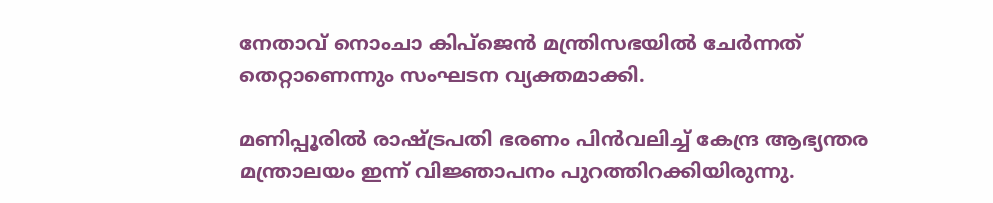നേതാവ് നൊംചാ കിപ്‌ജെൻ മന്ത്രിസഭയില്‍ ചേര്‍ന്നത് തെറ്റാണെന്നും സംഘടന വ്യക്തമാക്കി.

മണിപ്പൂരിൽ രാഷ്ട്രപതി ഭരണം പിൻവലിച്ച് കേന്ദ്ര ആഭ്യന്തര മന്ത്രാലയം ഇന്ന് വിജ്ഞാപനം പുറത്തിറക്കിയിരുന്നു.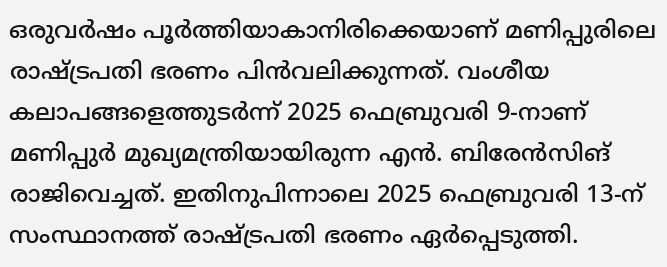ഒരുവർഷം പൂർത്തിയാകാനിരിക്കെയാണ് മണിപ്പുരിലെ രാഷ്ട്രപതി ഭരണം പിൻവലിക്കുന്നത്. വംശീയ കലാപങ്ങളെത്തുടർന്ന് 2025 ഫെബ്രുവരി 9-നാണ് മണിപ്പുർ മുഖ്യമന്ത്രിയായിരുന്ന എൻ. ബിരേൻസിങ് രാജിവെച്ചത്. ഇതിനുപിന്നാലെ 2025 ഫെബ്രുവരി 13-ന് സംസ്ഥാനത്ത് രാഷ്ട്രപതി ഭരണം ഏർപ്പെടുത്തി.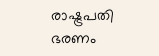രാഷ്ട്രപതി ഭരണം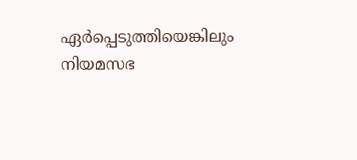ഏർപ്പെടുത്തിയെങ്കിലും നിയമസഭ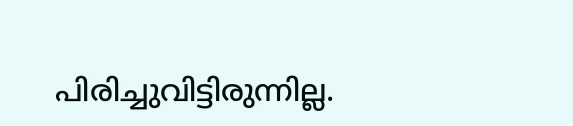പിരിച്ചുവിട്ടിരുന്നില്ല.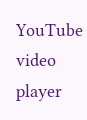YouTube video player